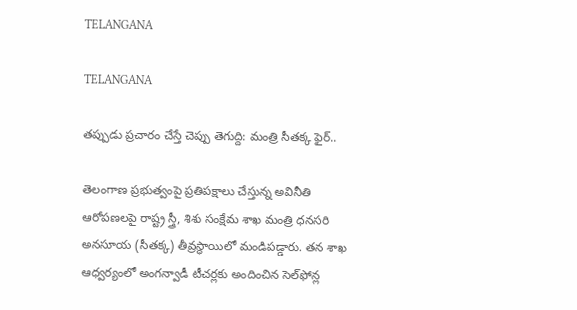TELANGANA

TELANGANA

తప్పుడు ప్రచారం చేస్తే చెప్పు తెగుద్ది: మంత్రి సీతక్క ఫైర్..

తెలంగాణ ప్రభుత్వంపై ప్రతిపక్షాలు చేస్తున్న అవినీతి ఆరోపణలపై రాష్ట్ర స్త్రీ, శిశు సంక్షేమ శాఖ మంత్రి ధనసరి అనసూయ (సీతక్క) తీవ్రస్థాయిలో మండిపడ్డారు. తన శాఖ ఆధ్వర్యంలో అంగన్వాడీ టీచర్లకు అందించిన సెల్‌ఫోన్ల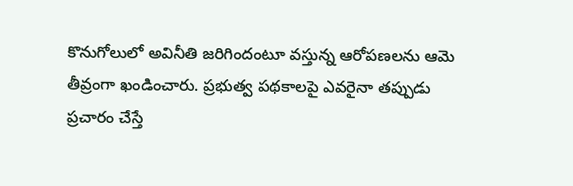కొనుగోలులో అవినీతి జరిగిందంటూ వస్తున్న ఆరోపణలను ఆమె తీవ్రంగా ఖండించారు. ప్రభుత్వ పథకాలపై ఎవరైనా తప్పుడు ప్రచారం చేస్తే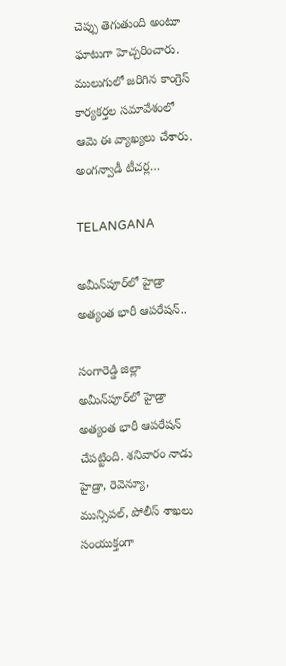చెప్పు తెగుతుంది అంటూ ఘాటుగా హెచ్చరించారు. ములుగులో జరిగిన కాంగ్రెస్ కార్యకర్తల సమావేశంలో ఆమె ఈ వ్యాఖ్యలు చేశారు.   అంగన్వాడీ టీచర్ల…

TELANGANA

అమీన్‌పూర్‌లో హైడ్రా అత్యంత భారీ ఆపరేషన్..

సంగారెడ్డి జిల్లా అమీన్‌పూర్‌లో హైడ్రా అత్యంత భారీ ఆపరేషన్ చేపట్టింది. శనివారం నాడు హైడ్రా, రెవెన్యూ, మున్సిపల్, పోలీస్ శాఖలు సంయుక్తంగా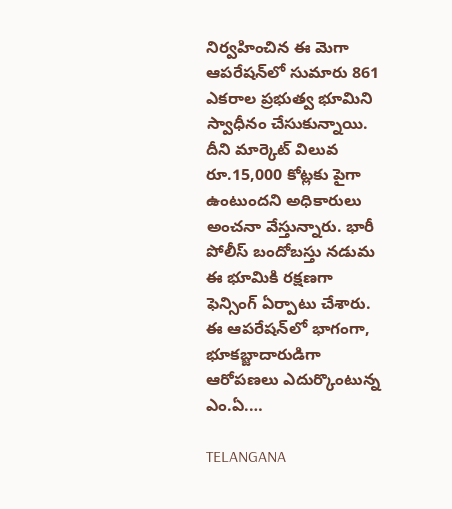నిర్వహించిన ఈ మెగా ఆపరేషన్‌లో సుమారు 861 ఎకరాల ప్రభుత్వ భూమిని స్వాధీనం చేసుకున్నాయి. దీని మార్కెట్ విలువ రూ.15,000 కోట్లకు పైగా ఉంటుందని అధికారులు అంచనా వేస్తున్నారు. భారీ పోలీస్ బందోబస్తు నడుమ ఈ భూమికి రక్షణగా ఫెన్సింగ్ ఏర్పాటు చేశారు.   ఈ ఆపరేషన్‌లో భాగంగా, భూకబ్జాదారుడిగా ఆరోపణలు ఎదుర్కొంటున్న ఎం.ఏ.…

TELANGANA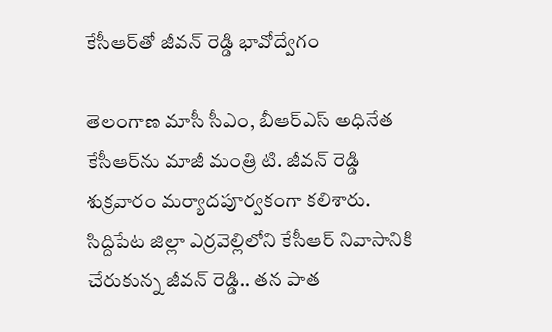కేసీఆర్‌తో జీవన్ రెడ్డి భావోద్వేగం

తెలంగాణ మాసీ సీఎం, బీఆర్‌ఎస్ అధినేత కేసీఆర్‌ను మాజీ మంత్రి టి. జీవన్ రెడ్డి శుక్రవారం మర్యాదపూర్వకంగా కలిశారు. సిద్దిపేట జిల్లా ఎర్రవెల్లిలోని కేసీఆర్ నివాసానికి చేరుకున్న జీవన్ రెడ్డి.. తన పాత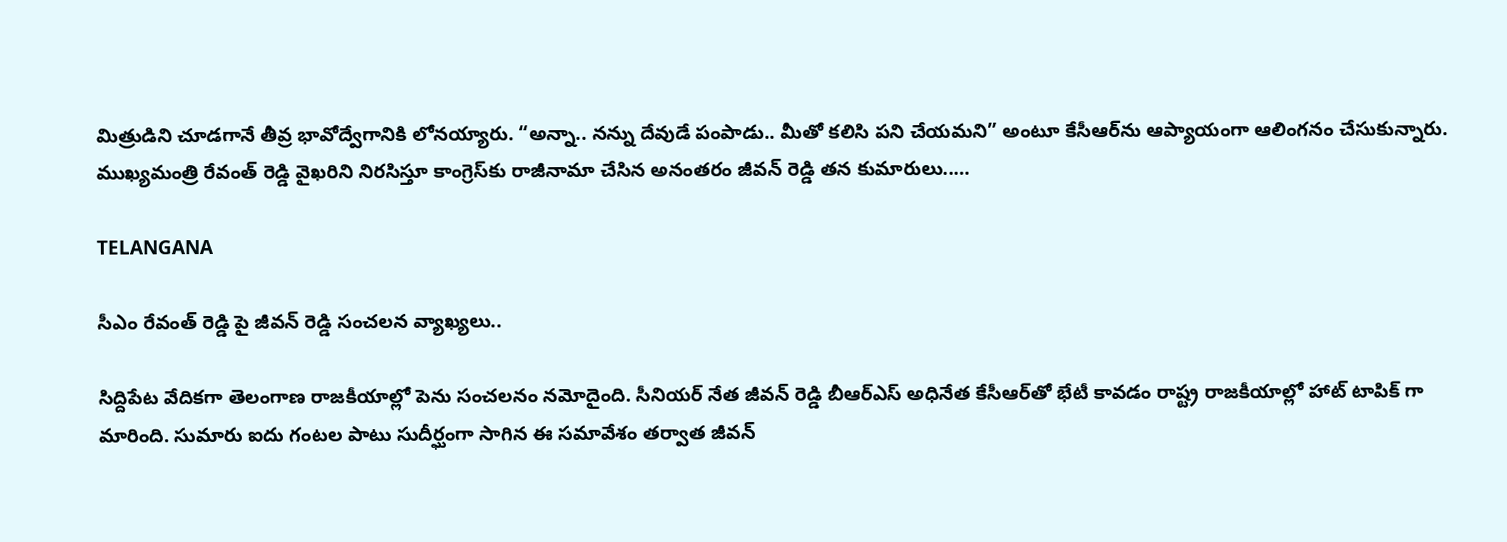మిత్రుడిని చూడగానే తీవ్ర భావోద్వేగానికి లోనయ్యారు. “అన్నా.. నన్ను దేవుడే పంపాడు.. మీతో కలిసి పని చేయమని” అంటూ కేసీఆర్‌ను ఆప్యాయంగా ఆలింగనం చేసుకున్నారు. ముఖ్యమంత్రి రేవంత్ రెడ్డి వైఖరిని నిరసిస్తూ కాంగ్రెస్‌కు రాజీనామా చేసిన అనంతరం జీవన్ రెడ్డి తన కుమారులు..…

TELANGANA

సీఎం రేవంత్ రెడ్డి పై జీవన్ రెడ్డి సంచలన వ్యాఖ్యలు..

సిద్దిపేట వేదికగా తెలంగాణ రాజకీయాల్లో పెను సంచలనం నమోదైంది. సీనియర్ నేత జీవన్ రెడ్డి బీఆర్ఎస్ అధినేత కేసీఆర్‌తో భేటీ కావడం రాష్ట్ర రాజకీయాల్లో హాట్ టాపిక్ గా మారింది. సుమారు ఐదు గంటల పాటు సుదీర్ఘంగా సాగిన ఈ సమావేశం తర్వాత జీవన్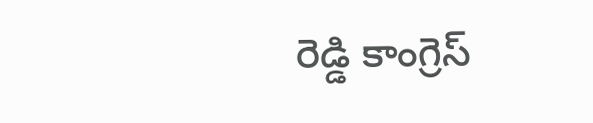రెడ్డి కాంగ్రెస్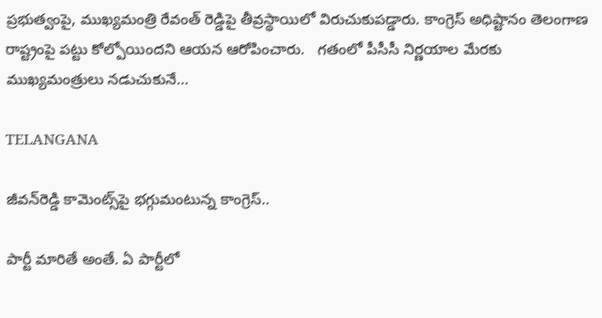ప్రభుత్వంపై, ముఖ్యమంత్రి రేవంత్ రెడ్డిపై తీవ్రస్థాయిలో విరుచుకుపడ్డారు. కాంగ్రెస్ అధిష్టానం తెలంగాణ రాష్ట్రంపై పట్టు కోల్పోయిందని ఆయన ఆరోపించారు.   గతంలో పీసీసీ నిర్ణయాల మేరకు ముఖ్యమంత్రులు నడుచుకునే…

TELANGANA

జీవ‌న్‌రెడ్డి కామెంట్స్‌పై భ‌గ్గుమంటున్న కాంగ్రెస్‌..

పార్టీ మారితే అంతే. ఏ పార్టీలో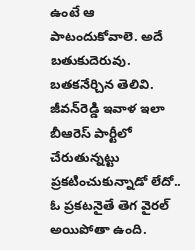ఉంటే ఆ పాటందుకోవాలె. అదే బ‌తుకుదెరువు. బ‌త‌క‌నేర్చిన తెలివి. జీవ‌న్‌రెడ్డి ఇవాళ ఇలా బీఆరెస్ పార్టీలో చేరుతున్న‌ట్టు ప్ర‌క‌టించుకున్నాడో లేదో.. ఓ ప్ర‌క‌ట‌నైతే తెగ వైర‌ల్ అయిపోతా ఉంది.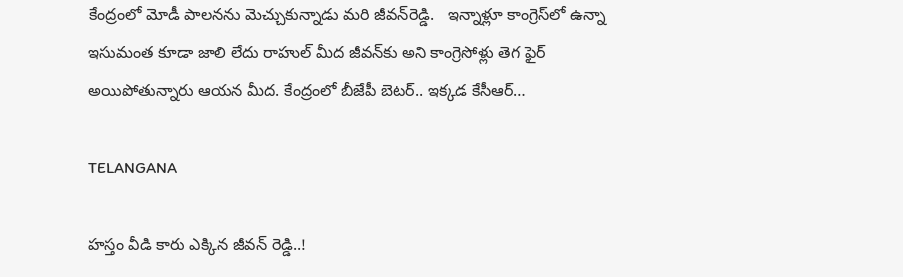కేంద్రంలో మోడీ పాల‌న‌ను మెచ్చుకున్నాడు మ‌రి జీవ‌న్‌రెడ్డి.   ఇన్నాళ్లూ కాంగ్రెస్‌లో ఉన్నా ఇసుమంత కూడా జాలి లేదు రాహుల్ మీద జీవ‌న్‌కు అని కాంగ్రెసోళ్లు తెగ ఫైర్ అయిపోతున్నారు ఆయ‌న మీద‌. కేంద్రంలో బీజేపీ బెట‌ర్‌.. ఇక్క‌డ కేసీఆర్…

TELANGANA

హస్తం వీడి కారు ఎక్కిన జీవన్ రెడ్డి..!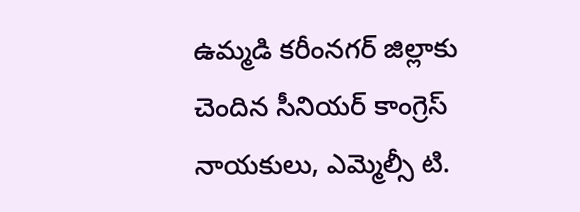ఉమ్మడి కరీంనగర్ జిల్లాకు చెందిన సీనియర్ కాంగ్రెస్ నాయకులు, ఎమ్మెల్సీ టి.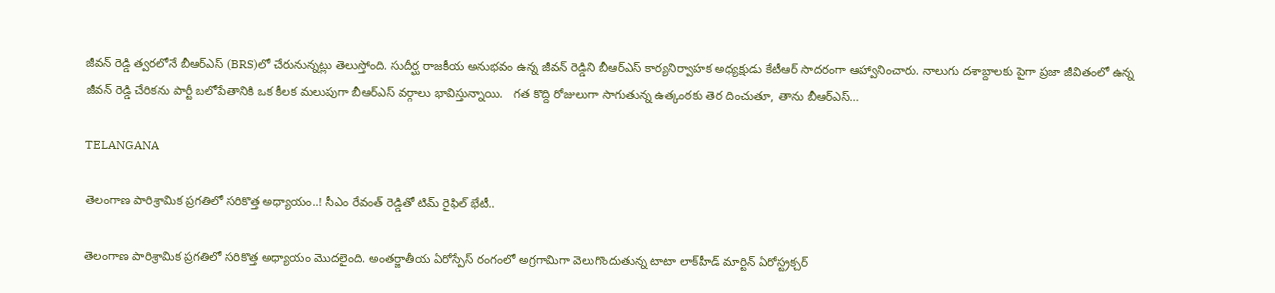జీవన్ రెడ్డి త్వరలోనే బీఆర్ఎస్ (BRS)లో చేరునున్న‌ట్లు తెలుస్తోంది. సుదీర్ఘ రాజకీయ అనుభవం ఉన్న జీవన్ రెడ్డిని బీఆర్ఎస్ కార్యనిర్వాహక అధ్యక్షుడు కేటీఆర్ సాదరంగా ఆహ్వానించారు. నాలుగు దశాబ్దాలకు పైగా ప్రజా జీవితంలో ఉన్న జీవన్ రెడ్డి చేరికను పార్టీ బలోపేతానికి ఒక కీలక మలుపుగా బీఆర్ఎస్ వర్గాలు భావిస్తున్నాయి.   గత కొద్ది రోజులుగా సాగుతున్న ఉత్కంఠకు తెర దించుతూ, తాను బీఆర్ఎస్…

TELANGANA

తెలంగాణ పారిశ్రామిక ప్రగతిలో సరికొత్త అధ్యాయం..! సీఎం రేవంత్‌ రెడ్డితో టిమ్ రైఫిల్ భేటీ..

తెలంగాణ పారిశ్రామిక ప్రగతిలో సరికొత్త అధ్యాయం మొదలైంది. అంతర్జాతీయ ఏరోస్పేస్ రంగంలో అగ్రగామిగా వెలుగొందుతున్న టాటా లాక్‌హీడ్ మార్టిన్ ఏరోస్ట్రక్చర్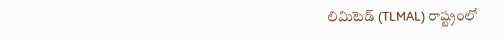లిమిటెడ్ (TLMAL) రాష్ట్రంలో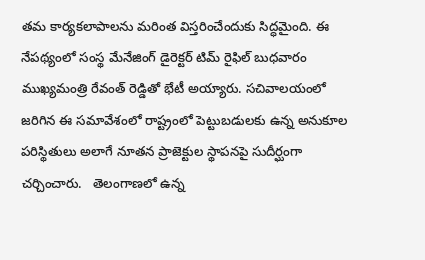తమ కార్యకలాపాలను మరింత విస్తరించేందుకు సిద్ధమైంది. ఈ నేపథ్యంలో సంస్థ మేనేజింగ్ డైరెక్టర్ టిమ్ రైఫిల్ బుధవారం ముఖ్యమంత్రి రేవంత్ రెడ్డితో భేటీ అయ్యారు. సచివాలయంలో జరిగిన ఈ సమావేశంలో రాష్ట్రంలో పెట్టుబడులకు ఉన్న అనుకూల పరిస్థితులు అలాగే నూతన ప్రాజెక్టుల స్థాపనపై సుదీర్ఘంగా చర్చించారు.   తెలంగాణలో ఉన్న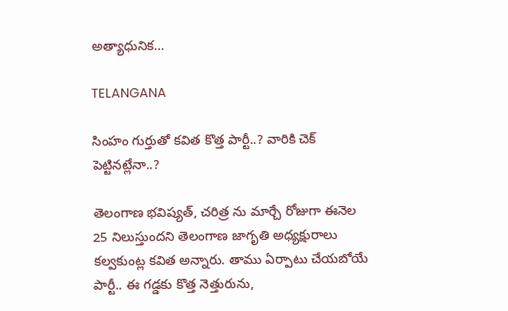అత్యాధునిక…

TELANGANA

సింహం గుర్తుతో కవిత కొత్త పార్టీ..? వారికి చెక్ పెట్టినట్లేనా..?

తెలంగాణ భవిష్యత్, చరిత్ర ను మార్చే రోజుగా ఈనెల 25 నిలుస్తుందని తెలంగాణ జాగృతి అధ్యక్షురాలు కల్వకుంట్ల కవిత అన్నారు. తాము ఏర్పాటు చేయబోయే పార్టీ.. ఈ గడ్డకు కొత్త నెత్తురును,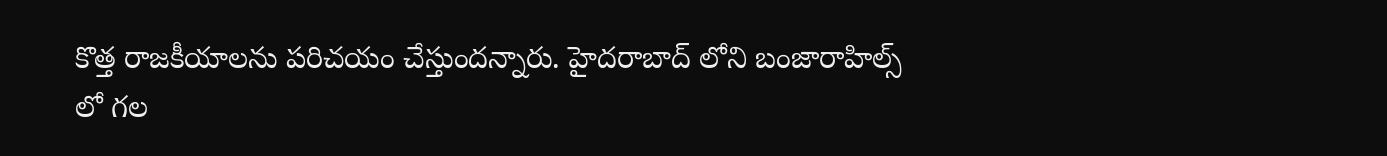కొత్త రాజకీయాలను పరిచయం చేస్తుందన్నారు. హైదరాబాద్ లోని బంజారాహిల్స్ లో గల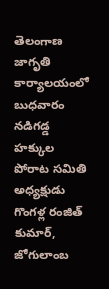తెలంగాణ జాగృతి కార్యాలయంలో బుధవారం నడిగడ్డ హక్కుల పోరాట సమితి అధ్యక్షుడు గొంగళ్ల రంజిత్ కుమార్, జోగులాంబ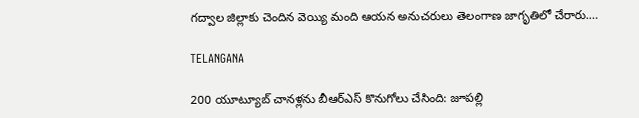గద్వాల జిల్లాకు చెందిన వెయ్యి మంది ఆయన అనుచరులు తెలంగాణ జాగృతిలో చేరారు.…

TELANGANA

200 యూట్యూబ్ చానళ్లను బీఆర్ఎస్ కొనుగోలు చేసింది: జూపల్లి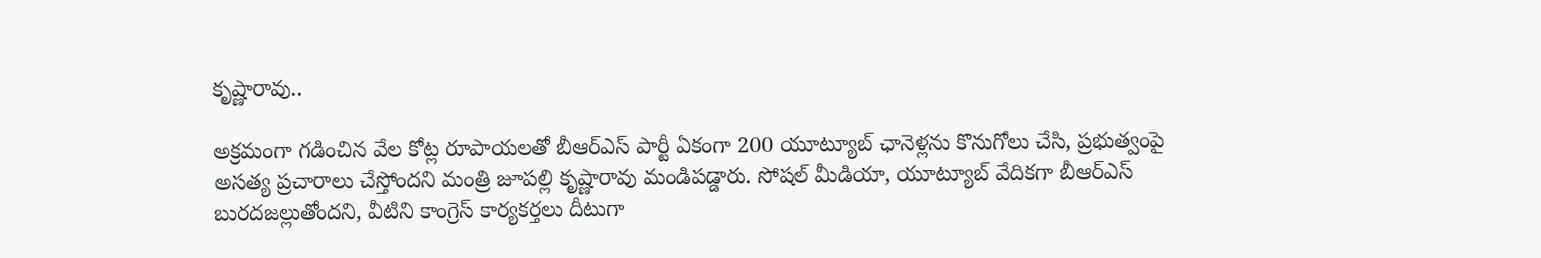కృష్ణారావు..

అక్రమంగా గడించిన వేల కోట్ల రూపాయలతో బీఆర్‌ఎస్ పార్టీ ఏకంగా 200 యూట్యూబ్ ఛానెళ్లను కొనుగోలు చేసి, ప్రభుత్వంపై అసత్య ప్రచారాలు చేస్తోందని మంత్రి జూపల్లి కృష్ణారావు మండిపడ్డారు. సోషల్ మీడియా, యూట్యూబ్ వేదికగా బీఆర్‌ఎస్ బురదజల్లుతోందని, వీటిని కాంగ్రెస్ కార్యకర్తలు దీటుగా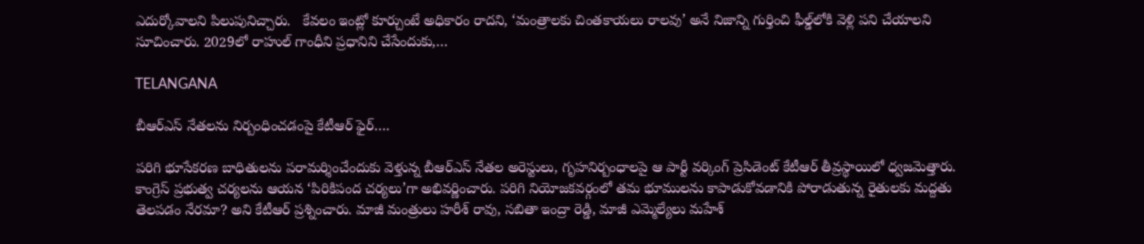ఎదుర్కోవాలని పిలుపునిచ్చారు.   కేవలం ఇంట్లో కూర్చుంటే అధికారం రాదని, ‘మంత్రాలకు చింతకాయలు రాలవు’ అనే నిజాన్ని గుర్తించి ఫీల్డ్‌లోకి వెళ్లి పని చేయాలని సూచించారు. 2029లో రాహుల్ గాంధీని ప్రధానిని చేసేందుకు,…

TELANGANA

బీఆర్ఎస్ నేతలను నిర్బంధించడంపై కేటీఆర్ ఫైర్….

పరిగి భూసేకరణ బాధితులను పరామర్శించేందుకు వెళ్తున్న బీఆర్ఎస్ నేతల అరెస్టులు, గృహనిర్బంధాలపై ఆ పార్టీ వర్కింగ్ ప్రెసిడెంట్ కేటీఆర్ తీవ్రస్థాయిలో ధ్వజమెత్తారు. కాంగ్రెస్ ప్రభుత్వ చర్యలను ఆయన ‘పిరికిపంద చర్యలు’గా అభివర్ణించారు. పరిగి నియోజకవర్గంలో తమ భూములను కాపాడుకోవడానికి పోరాడుతున్న రైతులకు మద్దతు తెలపడం నేరమా? అని కేటీఆర్ ప్రశ్నించారు. మాజీ మంత్రులు హరీశ్ రావు, సబితా ఇంద్రా రెడ్డి, మాజీ ఎమ్మెల్యేలు మహేశ్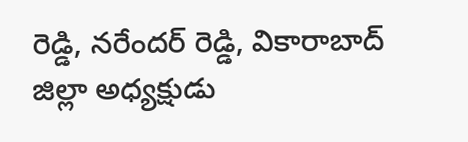రెడ్డి, నరేందర్ రెడ్డి, వికారాబాద్ జిల్లా అధ్యక్షుడు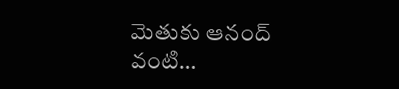మెతుకు ఆనంద్ వంటి…